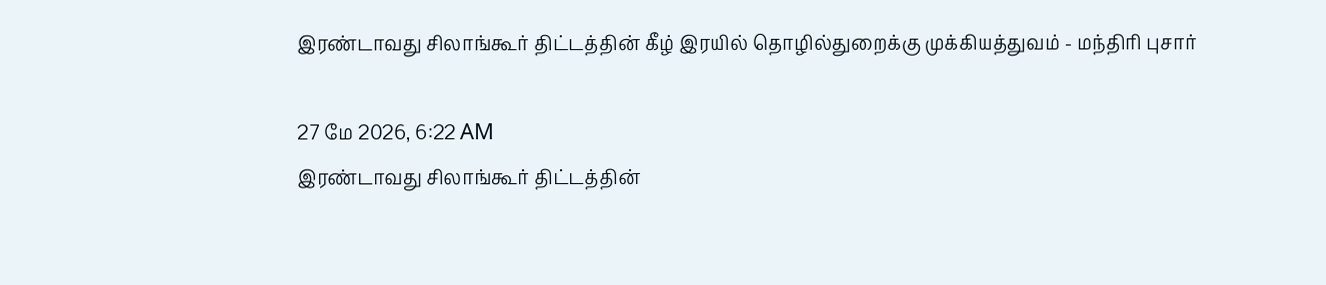இரண்டாவது சிலாங்கூர் திட்டத்தின் கீழ் இரயில் தொழில்துறைக்கு முக்கியத்துவம் - மந்திரி புசார்

27 மே 2026, 6:22 AM
இரண்டாவது சிலாங்கூர் திட்டத்தின்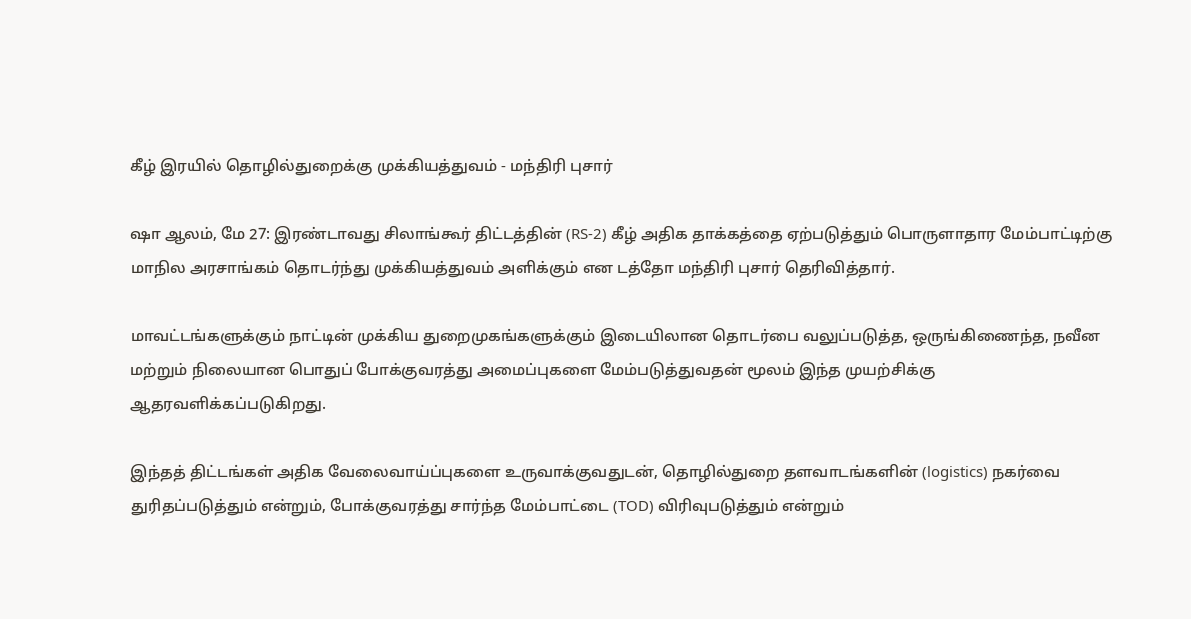கீழ் இரயில் தொழில்துறைக்கு முக்கியத்துவம் - மந்திரி புசார்

ஷா ஆலம், மே 27: இரண்டாவது சிலாங்கூர் திட்டத்தின் (RS-2) கீழ் அதிக தாக்கத்தை ஏற்படுத்தும் பொருளாதார மேம்பாட்டிற்கு மாநில அரசாங்கம் தொடர்ந்து முக்கியத்துவம் அளிக்கும் என டத்தோ மந்திரி புசார் தெரிவித்தார்.

மாவட்டங்களுக்கும் நாட்டின் முக்கிய துறைமுகங்களுக்கும் இடையிலான தொடர்பை வலுப்படுத்த, ஒருங்கிணைந்த, நவீன மற்றும் நிலையான பொதுப் போக்குவரத்து அமைப்புகளை மேம்படுத்துவதன் மூலம் இந்த முயற்சிக்கு ஆதரவளிக்கப்படுகிறது.

இந்தத் திட்டங்கள் அதிக வேலைவாய்ப்புகளை உருவாக்குவதுடன், தொழில்துறை தளவாடங்களின் (logistics) நகர்வை துரிதப்படுத்தும் என்றும், போக்குவரத்து சார்ந்த மேம்பாட்டை (TOD) விரிவுபடுத்தும் என்றும்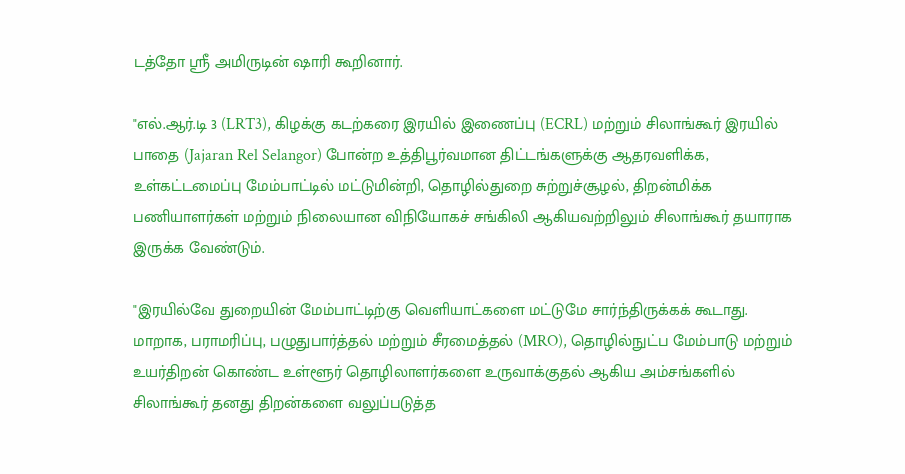டத்தோ ஸ்ரீ அமிருடின் ஷாரி கூறினார்.

"எல்.ஆர்.டி 3 (LRT3), கிழக்கு கடற்கரை இரயில் இணைப்பு (ECRL) மற்றும் சிலாங்கூர் இரயில் பாதை (Jajaran Rel Selangor) போன்ற உத்திபூர்வமான திட்டங்களுக்கு ஆதரவளிக்க, உள்கட்டமைப்பு மேம்பாட்டில் மட்டுமின்றி, தொழில்துறை சுற்றுச்சூழல், திறன்மிக்க பணியாளர்கள் மற்றும் நிலையான விநியோகச் சங்கிலி ஆகியவற்றிலும் சிலாங்கூர் தயாராக இருக்க வேண்டும்.

"இரயில்வே துறையின் மேம்பாட்டிற்கு வெளியாட்களை மட்டுமே சார்ந்திருக்கக் கூடாது. மாறாக, பராமரிப்பு, பழுதுபார்த்தல் மற்றும் சீரமைத்தல் (MRO), தொழில்நுட்ப மேம்பாடு மற்றும் உயர்திறன் கொண்ட உள்ளூர் தொழிலாளர்களை உருவாக்குதல் ஆகிய அம்சங்களில் சிலாங்கூர் தனது திறன்களை வலுப்படுத்த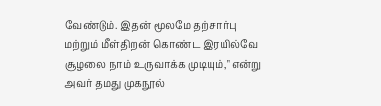வேண்டும். இதன் மூலமே தற்சார்பு மற்றும் மீள்திறன் கொண்ட இரயில்வே சூழலை நாம் உருவாக்க முடியும்," என்று அவர் தமது முகநூல்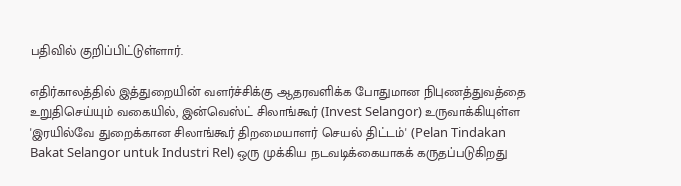பதிவில் குறிப்பிட்டுள்ளார்.

எதிர்காலத்தில் இத்துறையின் வளர்ச்சிக்கு ஆதரவளிக்க போதுமான நிபுணத்துவத்தை உறுதிசெய்யும் வகையில், இன்வெஸ்ட் சிலாங்கூர் (Invest Selangor) உருவாக்கியுள்ள 'இரயில்வே துறைக்கான சிலாங்கூர் திறமையாளர் செயல் திட்டம்' (Pelan Tindakan Bakat Selangor untuk Industri Rel) ஒரு முக்கிய நடவடிக்கையாகக் கருதப்படுகிறது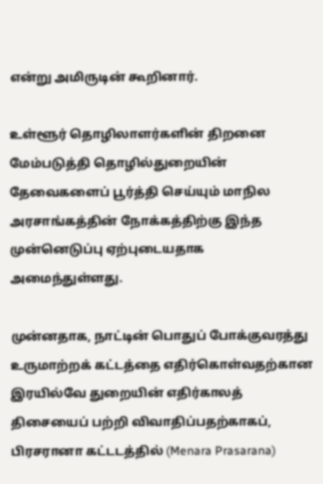என்று அமிருடின் கூறினார்.

உள்ளூர் தொழிலாளர்களின் திறனை மேம்படுத்தி தொழில்துறையின் தேவைகளைப் பூர்த்தி செய்யும் மாநில அரசாங்கத்தின் நோக்கத்திற்கு இந்த முன்னெடுப்பு ஏற்புடையதாக அமைந்துள்ளது.

முன்னதாக, நாட்டின் பொதுப் போக்குவரத்து உருமாற்றக் கட்டத்தை எதிர்கொள்வதற்கான இரயில்வே துறையின் எதிர்காலத் திசையைப் பற்றி விவாதிப்பதற்காகப், பிரசரானா கட்டடத்தில் (Menara Prasarana)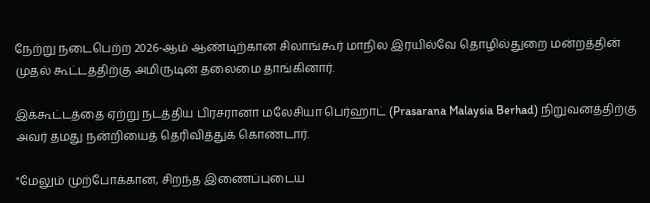நேற்று நடைபெற்ற 2026-ஆம் ஆண்டிற்கான சிலாங்கூர் மாநில இரயில்வே தொழில்துறை மன்றத்தின் முதல் கூட்டத்திற்கு அமிருடின் தலைமை தாங்கினார்.

இக்கூட்டத்தை ஏற்று நடத்திய பிரசரானா மலேசியா பெர்ஹாட் (Prasarana Malaysia Berhad) நிறுவனத்திற்கு அவர் தமது நன்றியைத் தெரிவித்துக் கொண்டார்.

"மேலும் முற்போக்கான, சிறந்த இணைப்புடைய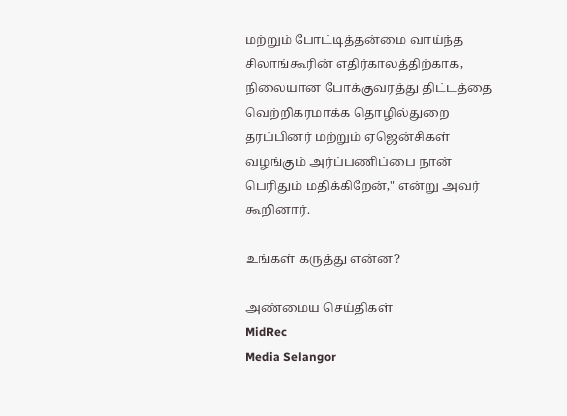மற்றும் போட்டித்தன்மை வாய்ந்த சிலாங்கூரின் எதிர்காலத்திற்காக, நிலையான போக்குவரத்து திட்டத்தை வெற்றிகரமாக்க தொழில்துறை தரப்பினர் மற்றும் ஏஜென்சிகள் வழங்கும் அர்ப்பணிப்பை நான் பெரிதும் மதிக்கிறேன்," என்று அவர் கூறினார்.

உங்கள் கருத்து என்ன?

அண்மைய செய்திகள்
MidRec
Media Selangor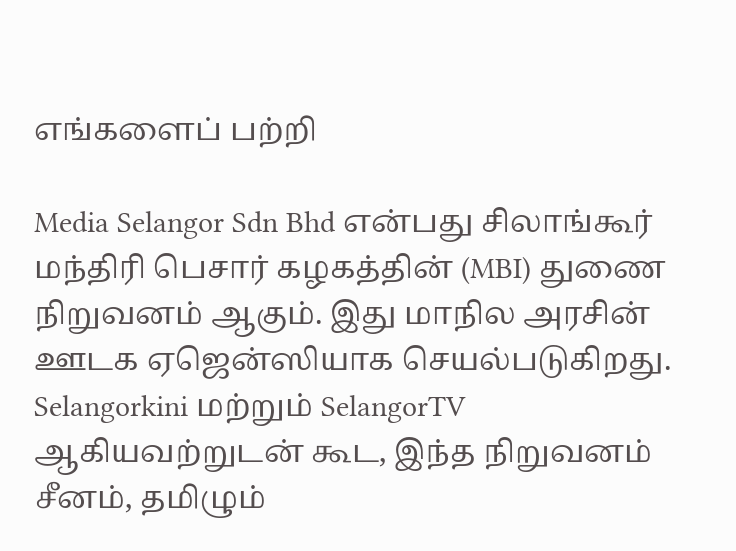எங்களைப் பற்றி

Media Selangor Sdn Bhd என்பது சிலாங்கூர் மந்திரி பெசார் கழகத்தின் (MBI) துணை நிறுவனம் ஆகும். இது மாநில அரசின் ஊடக ஏஜென்ஸியாக செயல்படுகிறது. Selangorkini மற்றும் SelangorTV ஆகியவற்றுடன் கூட, இந்த நிறுவனம் சீனம், தமிழும்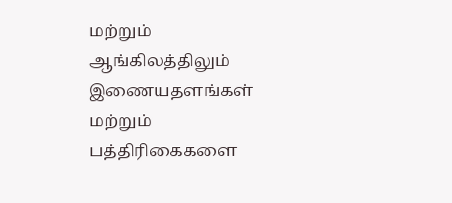மற்றும் ஆங்கிலத்திலும் இணையதளங்கள் மற்றும் பத்திரிகைகளை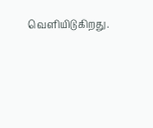வெளியிடுகிறது.